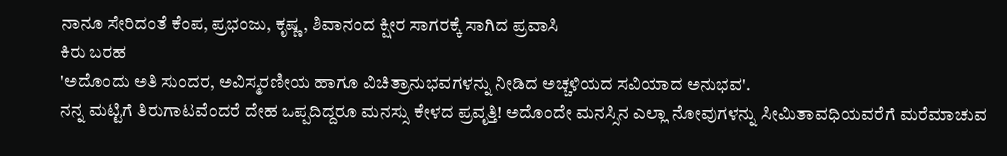ನಾನೂ ಸೇರಿದಂತೆ ಕೆಂಪ, ಪ್ರಭಂಜು, ಕೃಷ್ಣ, ಶಿವಾನಂದ ಕ್ಷೀರ ಸಾಗರಕ್ಕೆ ಸಾಗಿದ ಪ್ರವಾಸಿ
ಕಿರು ಬರಹ
'ಅದೊಂದು ಅತಿ ಸುಂದರ, ಅವಿಸ್ಮರಣೀಯ ಹಾಗೂ ವಿಚಿತ್ರಾನುಭವಗಳನ್ನು ನೀಡಿದ ಅಚ್ಚಳಿಯದ ಸವಿಯಾದ ಅನುಭವ'.
ನನ್ನ ಮಟ್ಟಿಗೆ ತಿರುಗಾಟವೆಂದರೆ ದೇಹ ಒಪ್ಪದಿದ್ದರೂ ಮನಸ್ಸು ಕೇಳದ ಪ್ರವೃತ್ತಿ! ಅದೊಂದೇ ಮನಸ್ಸಿನ ಎಲ್ಲಾ ನೋವುಗಳನ್ನು ಸೀಮಿತಾವಧಿಯವರೆಗೆ ಮರೆಮಾಚುವ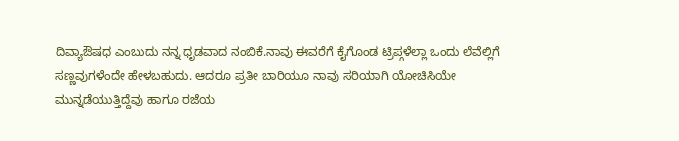ದಿವ್ಯಾಔಷಧ ಎಂಬುದು ನನ್ನ ಧೃಡವಾದ ನಂಬಿಕೆ.ನಾವು ಈವರೆಗೆ ಕೈಗೊಂಡ ಟ್ರಿಪ್ಗಳೆಲ್ಲಾ ಒಂದು ಲೆವೆಲ್ಲಿಗೆ ಸಣ್ಣವುಗಳೆಂದೇ ಹೇಳಬಹುದು. ಆದರೂ ಪ್ರತೀ ಬಾರಿಯೂ ನಾವು ಸರಿಯಾಗಿ ಯೋಚಿಸಿಯೇ ಮುನ್ನಡೆಯುತ್ತಿದ್ದೆವು ಹಾಗೂ ರಜೆಯ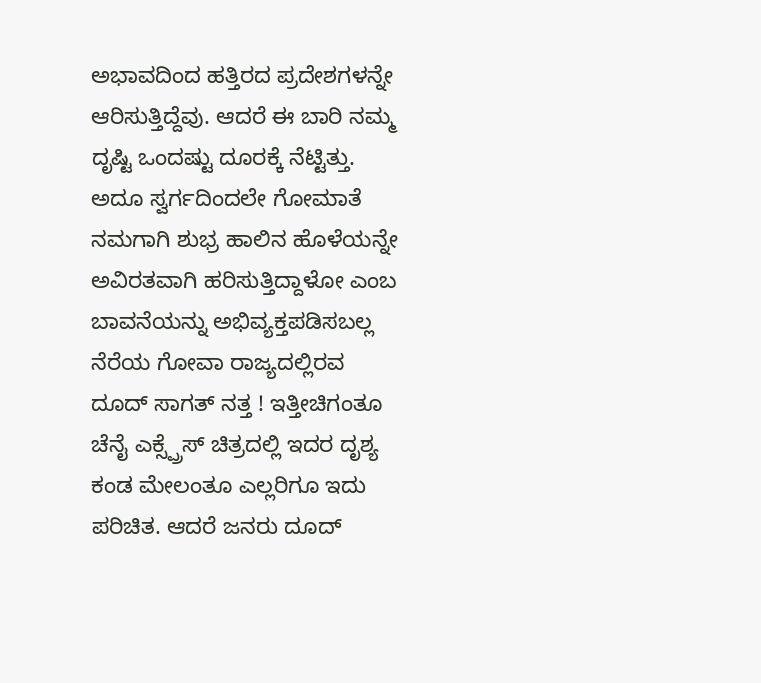ಅಭಾವದಿಂದ ಹತ್ತಿರದ ಪ್ರದೇಶಗಳನ್ನೇ ಆರಿಸುತ್ತಿದ್ದೆವು. ಆದರೆ ಈ ಬಾರಿ ನಮ್ಮ ದೃಷ್ಟಿ ಒಂದಷ್ಟು ದೂರಕ್ಕೆ ನೆಟ್ಟಿತ್ತು. ಅದೂ ಸ್ವರ್ಗದಿಂದಲೇ ಗೋಮಾತೆ ನಮಗಾಗಿ ಶುಭ್ರ ಹಾಲಿನ ಹೊಳೆಯನ್ನೇ ಅವಿರತವಾಗಿ ಹರಿಸುತ್ತಿದ್ದಾಳೋ ಎಂಬ ಬಾವನೆಯನ್ನು ಅಭಿವ್ಯಕ್ತಪಡಿಸಬಲ್ಲ ನೆರೆಯ ಗೋವಾ ರಾಜ್ಯದಲ್ಲಿರವ ದೂದ್ ಸಾಗತ್ ನತ್ತ ! ಇತ್ತೀಚಿಗಂತೂ ಚೆನೈ ಎಕ್ಸ್ಪ್ರೆಸ್ ಚಿತ್ರದಲ್ಲಿ ಇದರ ದೃಶ್ಯ ಕಂಡ ಮೇಲಂತೂ ಎಲ್ಲರಿಗೂ ಇದು ಪರಿಚಿತ. ಆದರೆ ಜನರು ದೂದ್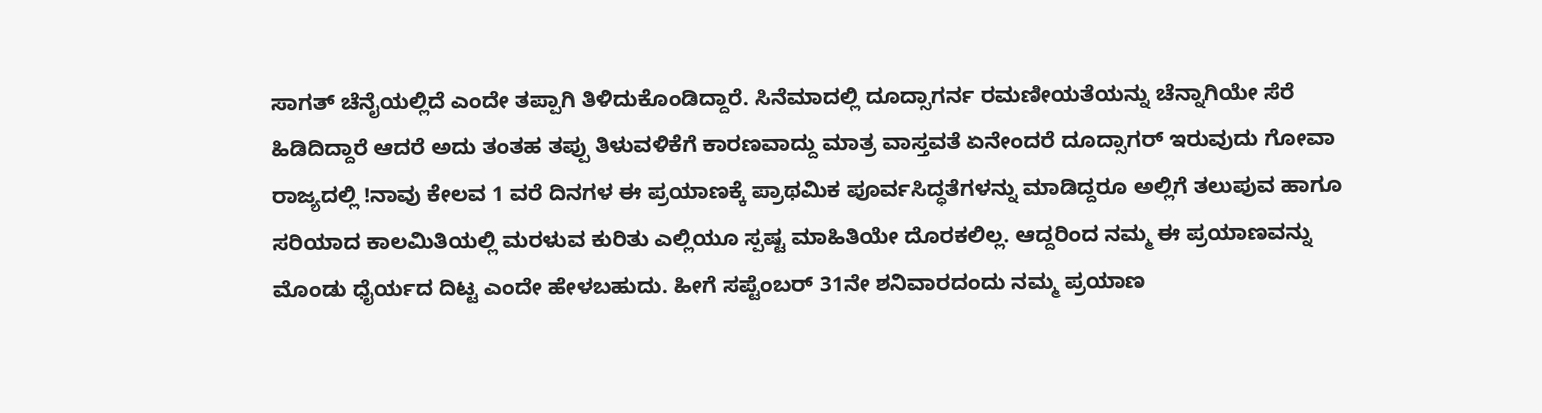ಸಾಗತ್ ಚೆನೈಯಲ್ಲಿದೆ ಎಂದೇ ತಪ್ಪಾಗಿ ತಿಳಿದುಕೊಂಡಿದ್ದಾರೆ. ಸಿನೆಮಾದಲ್ಲಿ ದೂದ್ಸಾಗರ್ನ ರಮಣೀಯತೆಯನ್ನು ಚೆನ್ನಾಗಿಯೇ ಸೆರೆ ಹಿಡಿದಿದ್ದಾರೆ ಆದರೆ ಅದು ತಂತಹ ತಪ್ಪು ತಿಳುವಳಿಕೆಗೆ ಕಾರಣವಾದ್ದು ಮಾತ್ರ ವಾಸ್ತವತೆ ಏನೇಂದರೆ ದೂದ್ಸಾಗರ್ ಇರುವುದು ಗೋವಾ ರಾಜ್ಯದಲ್ಲಿ !ನಾವು ಕೇಲವ 1 ವರೆ ದಿನಗಳ ಈ ಪ್ರಯಾಣಕ್ಕೆ ಪ್ರಾಥಮಿಕ ಪೂರ್ವಸಿದ್ಧತೆಗಳನ್ನು ಮಾಡಿದ್ದರೂ ಅಲ್ಲಿಗೆ ತಲುಪುವ ಹಾಗೂ ಸರಿಯಾದ ಕಾಲಮಿತಿಯಲ್ಲಿ ಮರಳುವ ಕುರಿತು ಎಲ್ಲಿಯೂ ಸ್ಪಷ್ಟ ಮಾಹಿತಿಯೇ ದೊರಕಲಿಲ್ಲ. ಆದ್ದರಿಂದ ನಮ್ಮ ಈ ಪ್ರಯಾಣವನ್ನು ಮೊಂಡು ಧೈರ್ಯದ ದಿಟ್ಟ ಎಂದೇ ಹೇಳಬಹುದು. ಹೀಗೆ ಸಪ್ಟೆಂಬರ್ 31ನೇ ಶನಿವಾರದಂದು ನಮ್ಮ ಪ್ರಯಾಣ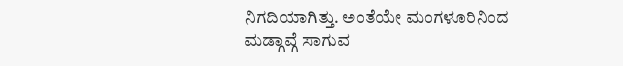ನಿಗದಿಯಾಗಿತ್ತು. ಅಂತೆಯೇ ಮಂಗಳೂರಿನಿಂದ ಮಡ್ಗಾವ್ಗೆ ಸಾಗುವ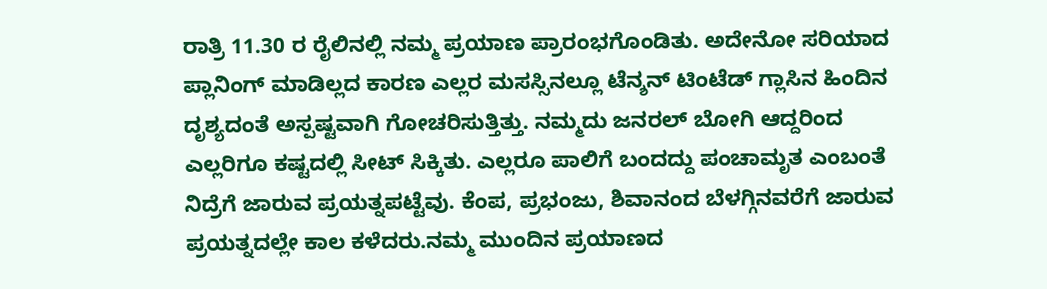ರಾತ್ರಿ 11.30 ರ ರೈಲಿನಲ್ಲಿ ನಮ್ಮ ಪ್ರಯಾಣ ಪ್ರಾರಂಭಗೊಂಡಿತು. ಅದೇನೋ ಸರಿಯಾದ ಪ್ಲಾನಿಂಗ್ ಮಾಡಿಲ್ಲದ ಕಾರಣ ಎಲ್ಲರ ಮಸಸ್ಸಿನಲ್ಲೂ ಟೆನ್ಶನ್ ಟಿಂಟೆಡ್ ಗ್ಲಾಸಿನ ಹಿಂದಿನ ದೃಶ್ಯದಂತೆ ಅಸ್ಪಷ್ಟವಾಗಿ ಗೋಚರಿಸುತ್ತಿತ್ತು. ನಮ್ಮದು ಜನರಲ್ ಬೋಗಿ ಆದ್ದರಿಂದ ಎಲ್ಲರಿಗೂ ಕಷ್ಟದಲ್ಲಿ ಸೀಟ್ ಸಿಕ್ಕಿತು. ಎಲ್ಲರೂ ಪಾಲಿಗೆ ಬಂದದ್ದು ಪಂಚಾಮೃತ ಎಂಬಂತೆ ನಿದ್ರೆಗೆ ಜಾರುವ ಪ್ರಯತ್ನಪಟ್ಟೆವು. ಕೆಂಪ, ಪ್ರಭಂಜು, ಶಿವಾನಂದ ಬೆಳಗ್ಗಿನವರೆಗೆ ಜಾರುವ ಪ್ರಯತ್ನದಲ್ಲೇ ಕಾಲ ಕಳೆದರು.ನಮ್ಮ ಮುಂದಿನ ಪ್ರಯಾಣದ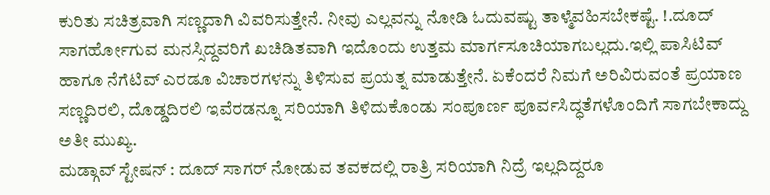ಕುರಿತು ಸಚಿತ್ರವಾಗಿ ಸಣ್ಣದಾಗಿ ವಿವರಿಸುತ್ತೇನೆ. ನೀವು ಎಲ್ಲವನ್ನು ನೋಡಿ ಓದುವಷ್ಟು ತಾಳ್ಮೆವಹಿಸಬೇಕಷ್ಟೆ. !.ದೂದ್ ಸಾಗರ್ಹೋಗುವ ಮನಸ್ಸಿದ್ದವರಿಗೆ ಖಚಿಡಿತವಾಗಿ ಇದೊಂದು ಉತ್ತಮ ಮಾರ್ಗಸೂಚಿಯಾಗಬಲ್ಲದು.ಇಲ್ಲಿ ಪಾಸಿಟಿವ್ ಹಾಗೂ ನೆಗೆಟಿವ್ ಎರಡೂ ವಿಚಾರಗಳನ್ನು ತಿಳಿಸುವ ಪ್ರಯತ್ನ ಮಾಡುತ್ತೇನೆ. ಏಕೆಂದರೆ ನಿಮಗೆ ಅರಿವಿರುವಂತೆ ಪ್ರಯಾಣ ಸಣ್ಣದಿರಲಿ, ದೊಡ್ಡದಿರಲಿ ಇವೆರಡನ್ನೂ ಸರಿಯಾಗಿ ತಿಳಿದುಕೊಂಡು ಸಂಪೂರ್ಣ ಪೂರ್ವಸಿದ್ಧತೆಗಳೊಂದಿಗೆ ಸಾಗಬೇಕಾದ್ದು ಅತೀ ಮುಖ್ಯ.
ಮಡ್ಗಾವ್ ಸ್ಟೇಷನ್ : ದೂದ್ ಸಾಗರ್ ನೋಡುವ ತವಕದಲ್ಲಿ ರಾತ್ರಿ ಸರಿಯಾಗಿ ನಿದ್ರೆ ಇಲ್ಲದಿದ್ದರೂ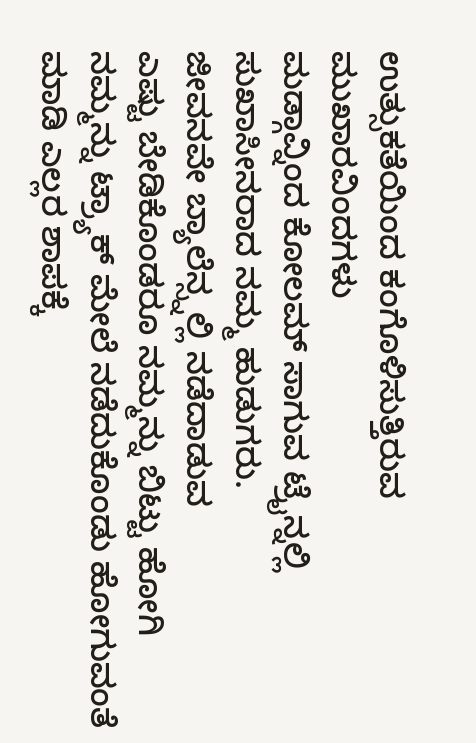ಉತ್ಸುಕತೆಯಿಂದ ಕಂಗೊಳಿಸುತ್ತಿರುವ ಮುಖಾರವಿಂದಗಳು
ಮಡ್ಗಾವ್ನಿಂದ ಕೋಲಮ್ ಸಾಗುವ ಟ್ರೈನ್ನಲ್ಲಿ ಸುಖಾಸೀನರಾದ ನಮ್ಮ ಹುಡುಗರು.
ಜೀವನವೇ ಬ್ಯಾಲೆನ್ಸ್ನಲ್ಲಿ ನಡೆದಾಡುವ
ಎಷ್ಟು ಬೇಡಿಕೊಂಡರೂ ನಮ್ಮನ್ನು ಬಿಟ್ಟು ಹೋಗಿ ನಮ್ಮನ್ನು ಟ್ರ್ಯಾಕ್ ಮೇಲೆ ನಡೆದುಕೊಂಡು ಹೋಗುವಂತೆ ಮಾಡಿ ಎಲ್ಲರ ಶಾಪಕ್ಕೆ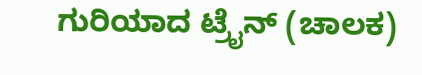ಗುರಿಯಾದ ಟ್ರೈನ್ (ಚಾಲಕ)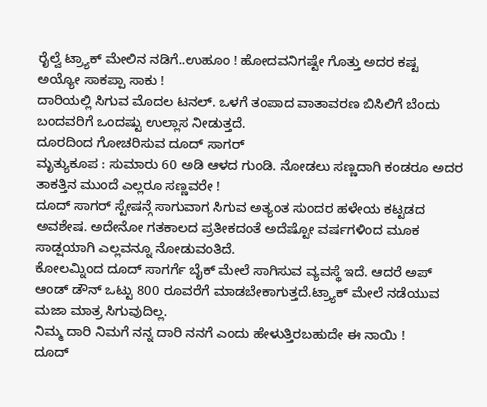ರೈಲ್ವೆ ಟ್ರ್ಯಾಕ್ ಮೇಲಿನ ನಡಿಗೆ..ಉಹೂಂ ! ಹೋದವನಿಗಷ್ಟೇ ಗೊತ್ತು ಅದರ ಕಷ್ಟ
ಅಯ್ಯೋ ಸಾಕಪ್ಪಾ ಸಾಕು !
ದಾರಿಯಲ್ಲಿ ಸಿಗುವ ಮೊದಲ ಟನಲ್. ಒಳಗೆ ತಂಪಾದ ವಾತಾವರಣ ಬಿಸಿಲಿಗೆ ಬೆಂದು ಬಂದವರಿಗೆ ಒಂದಷ್ಟು ಉಲ್ಲಾಸ ನೀಡುತ್ತದೆ.
ದೂರದಿಂದ ಗೋಚರಿಸುವ ದೂದ್ ಸಾಗರ್
ಮೃತ್ಯುಕೂಪ : ಸುಮಾರು 60 ಅಡಿ ಆಳದ ಗುಂಡಿ. ನೋಡಲು ಸಣ್ಣದಾಗಿ ಕಂಡರೂ ಅದರ ತಾಕತ್ತಿನ ಮುಂದೆ ಎಲ್ಲರೂ ಸಣ್ಣವರೇ !
ದೂದ್ ಸಾಗರ್ ಸ್ಟೇಷನ್ಗೆ ಸಾಗುವಾಗ ಸಿಗುವ ಅತ್ಯಂತ ಸುಂದರ ಹಳೇಯ ಕಟ್ಟಡದ ಅವಶೇಷ. ಅದೇನೋ ಗತಕಾಲದ ಪ್ರತೀಕದಂತೆ ಅದೆಷ್ಟೋ ವರ್ಷಗಳಿಂದ ಮೂಕ ಸಾಡ್ಷಯಾಗಿ ಎಲ್ಲವನ್ನೂ ನೋಡುವಂತಿದೆ.
ಕೋಲಮ್ನಿಂದ ದೂದ್ ಸಾಗರ್ಗೆ ಬೈಕ್ ಮೇಲೆ ಸಾಗಿಸುವ ವ್ಯವಸ್ಥೆ ಇದೆ. ಆದರೆ ಅಪ್ ಆಂಡ್ ಡೌನ್ ಒಟ್ಟು 800 ರೂವರೆಗೆ ಮಾಡಬೇಕಾಗುತ್ತದೆ.ಟ್ರ್ಯಾಕ್ ಮೇಲೆ ನಡೆಯುವ ಮಜಾ ಮಾತ್ರ ಸಿಗುವುದಿಲ್ಲ.
ನಿಮ್ಮ ದಾರಿ ನಿಮಗೆ ನನ್ನ ದಾರಿ ನನಗೆ ಎಂದು ಹೇಳುತ್ತಿರಬಹುದೇ ಈ ನಾಯಿ !
ದೂದ್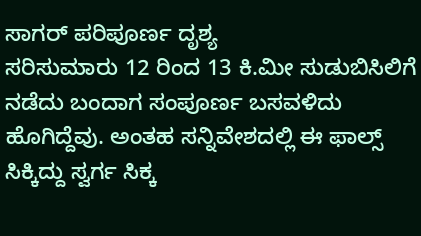ಸಾಗರ್ ಪರಿಪೂರ್ಣ ದೃಶ್ಯ
ಸರಿಸುಮಾರು 12 ರಿಂದ 13 ಕಿ.ಮೀ ಸುಡುಬಿಸಿಲಿಗೆ ನಡೆದು ಬಂದಾಗ ಸಂಪೂರ್ಣ ಬಸವಳಿದು ಹೊಗಿದ್ದೆವು. ಅಂತಹ ಸನ್ನಿವೇಶದಲ್ಲಿ ಈ ಫಾಲ್ಸ್ ಸಿಕ್ಕಿದ್ದು ಸ್ವರ್ಗ ಸಿಕ್ಕ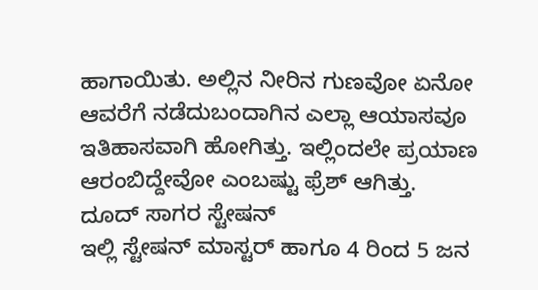ಹಾಗಾಯಿತು. ಅಲ್ಲಿನ ನೀರಿನ ಗುಣವೋ ಏನೋ ಆವರೆಗೆ ನಡೆದುಬಂದಾಗಿನ ಎಲ್ಲಾ ಆಯಾಸವೂ ಇತಿಹಾಸವಾಗಿ ಹೋಗಿತ್ತು. ಇಲ್ಲಿಂದಲೇ ಪ್ರಯಾಣ ಆರಂಬಿದ್ದೇವೋ ಎಂಬಷ್ಟು ಫ್ರೆಶ್ ಆಗಿತ್ತು.
ದೂದ್ ಸಾಗರ ಸ್ಟೇಷನ್
ಇಲ್ಲಿ ಸ್ಟೇಷನ್ ಮಾಸ್ಟರ್ ಹಾಗೂ 4 ರಿಂದ 5 ಜನ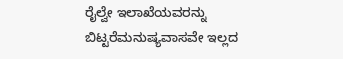ರೈಲ್ವೇ ಇಲಾಖೆಯವರನ್ನು ಬಿಟ್ಟರೆಮನುಷ್ಯವಾಸವೇ ಇಲ್ಲದ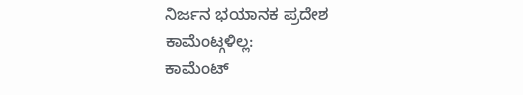ನಿರ್ಜನ ಭಯಾನಕ ಪ್ರದೇಶ
ಕಾಮೆಂಟ್ಗಳಿಲ್ಲ:
ಕಾಮೆಂಟ್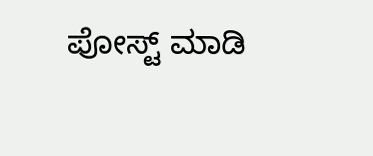ಪೋಸ್ಟ್ ಮಾಡಿ